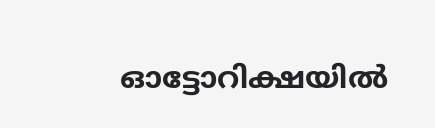ഓട്ടോറിക്ഷയില്‍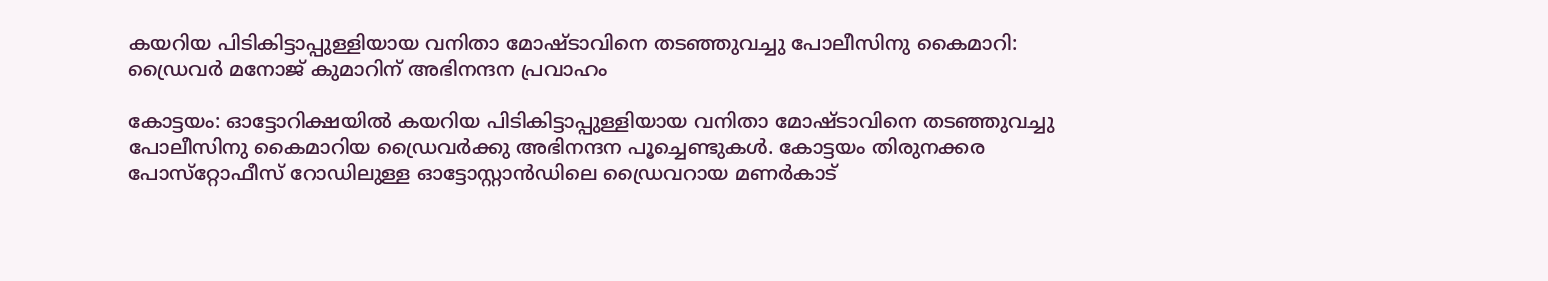കയറിയ പിടികിട്ടാപ്പുള്ളിയായ വനിതാ മോഷ്ടാവിനെ തടഞ്ഞുവച്ചു പോലീസിനു കൈമാറി: ഡ്രൈവർ മനോജ് കുമാറിന് അഭിനന്ദന പ്രവാഹം

കോട്ടയം: ഓട്ടോറിക്ഷയില്‍ കയറിയ പിടികിട്ടാപ്പുള്ളിയായ വനിതാ മോഷ്ടാവിനെ തടഞ്ഞുവച്ചു പോലീസിനു കൈമാറിയ ഡ്രൈവര്‍ക്കു അഭിനന്ദന പൂച്ചെണ്ടുകള്‍. കോട്ടയം തിരുനക്കര പോസ്‌റ്റോഫീസ് റോഡിലുള്ള ഓട്ടോസ്റ്റാന്‍ഡിലെ ഡ്രൈവറായ മണര്‍കാട്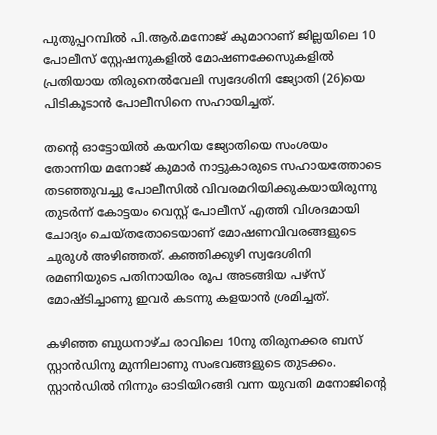പുതുപ്പറമ്പില്‍ പി.ആര്‍.മനോജ് കുമാറാണ് ജില്ലയിലെ 10 പോലീസ് സ്റ്റേഷനുകളില്‍ മോഷണക്കേസുകളില്‍ പ്രതിയായ തിരുനെല്‍വേലി സ്വദേശിനി ജ്യോതി (26)യെ പിടികൂടാന്‍ പോലീസിനെ സഹായിച്ചത്.

തന്റെ ഓട്ടോയില്‍ കയറിയ ജ്യോതിയെ സംശയം തോന്നിയ മനോജ് കുമാര്‍ നാട്ടുകാരുടെ സഹായത്തോടെ തടഞ്ഞുവച്ചു പോലീസില്‍ വിവരമറിയിക്കുകയായിരുന്നു തുടര്‍ന്ന് കോട്ടയം വെസ്റ്റ് പോലീസ് എത്തി വിശദമായി ചോദ്യം ചെയ്തതോടെയാണ് മോഷണവിവരങ്ങളുടെ ചുരുള്‍ അഴിഞ്ഞത്. കഞ്ഞിക്കുഴി സ്വദേശിനി രമണിയുടെ പതിനായിരം രൂപ അടങ്ങിയ പഴ്‌സ് മോഷ്ടിച്ചാണു ഇവര്‍ കടന്നു കളയാന്‍ ശ്രമിച്ചത്.

കഴിഞ്ഞ ബുധനാഴ്ച രാവിലെ 10നു തിരുനക്കര ബസ് സ്റ്റാന്‍ഡിനു മുന്നിലാണു സംഭവങ്ങളുടെ തുടക്കം. സ്റ്റാന്‍ഡില്‍ നിന്നും ഓടിയിറങ്ങി വന്ന യുവതി മനോജിന്റെ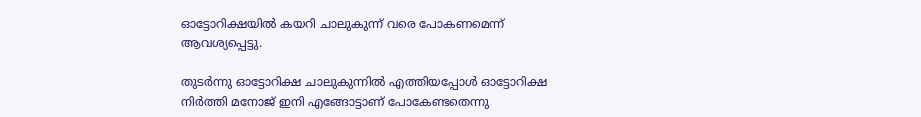ഓട്ടോറിക്ഷയില്‍ കയറി ചാലുകുന്ന് വരെ പോകണമെന്ന് ആവശ്യപ്പെട്ടു.

തുടര്‍ന്നു ഓട്ടോറിക്ഷ ചാലുകുന്നില്‍ എത്തിയപ്പോള്‍ ഓട്ടോറിക്ഷ നിര്‍ത്തി മനോജ് ഇനി എങ്ങോട്ടാണ് പോകേണ്ടതെന്നു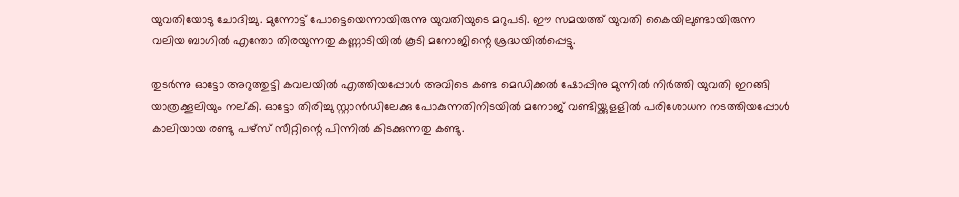യുവതിയോടു ചോദിച്ചു. മുന്നോട്ട് പോട്ടെയെന്നായിരുന്നു യുവതിയുടെ മറുപടി. ഈ സമയത്ത് യുവതി കൈയിലുണ്ടായിരുന്ന വലിയ ബാഗില്‍ എന്തോ തിരയുന്നതു കണ്ണാടിയില്‍ കൂടി മനോജിന്റെ ശ്രദ്ധയില്‍പ്പെട്ടു.

തുടര്‍ന്നു ഓട്ടോ അറുത്തുട്ടി കവലയില്‍ എത്തിയപ്പോള്‍ അവിടെ കണ്ട മെഡിക്കല്‍ ഷോപ്പിനു മുന്നില്‍ നിര്‍ത്തി യുവതി ഇറങ്ങി യാത്രക്കൂലിയും നല്കി. ഓട്ടോ തിരിച്ചു സ്റ്റാന്‍ഡിലേക്കു പോകുന്നതിനിടയില്‍ മനോജ് വണ്ടിയ്ക്കുളളില്‍ പരിശോധന നടത്തിയപ്പോള്‍ കാലിയായ രണ്ടു പഴ്‌സ് സീറ്റിന്റെ പിന്നില്‍ കിടക്കുന്നതു കണ്ടു.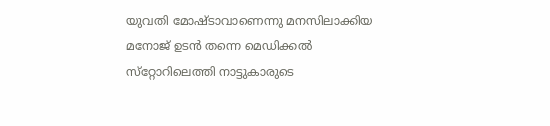യുവതി മോഷ്ടാവാണെന്നു മനസിലാക്കിയ മനോജ് ഉടന്‍ തന്നെ മെഡിക്കല്‍ സ്‌റ്റോറിലെത്തി നാട്ടുകാരുടെ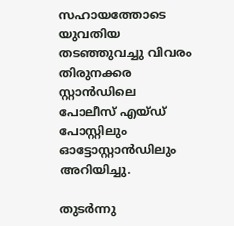സഹായത്തോടെ യുവതിയ തടഞ്ഞുവച്ചു വിവരം തിരുനക്കര സ്റ്റാന്‍ഡിലെ പോലീസ് എയ്ഡ് പോസ്റ്റിലും ഓട്ടോസ്റ്റാന്‍ഡിലും അറിയിച്ചു.

തുടര്‍ന്നു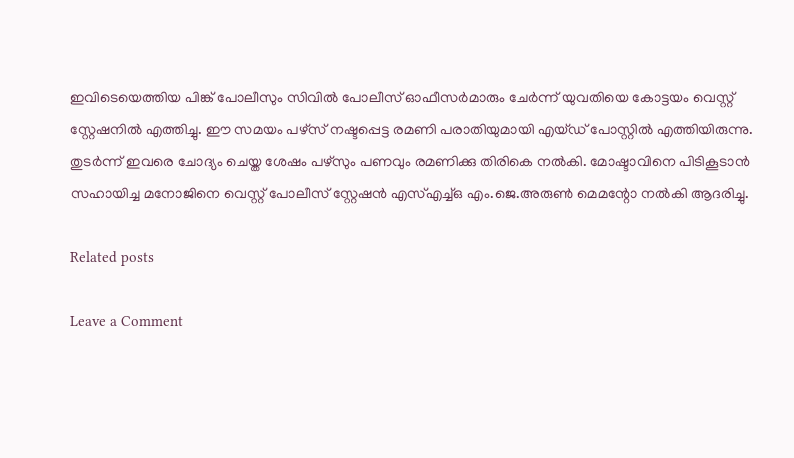ഇവിടെയെത്തിയ പിങ്ക് പോലീസും സിവില്‍ പോലീസ് ഓഫീസര്‍മാരും ചേര്‍ന്ന് യുവതിയെ കോട്ടയം വെസ്റ്റ് സ്റ്റേഷനില്‍ എത്തിച്ചു. ഈ സമയം പഴ്‌സ് നഷ്ടപ്പെട്ട രമണി പരാതിയുമായി എയ്ഡ് പോസ്റ്റില്‍ എത്തിയിരുന്നു. തുടര്‍ന്ന് ഇവരെ ചോദ്യം ചെയ്ത ശേഷം പഴ്‌സും പണവും രമണിക്കു തിരികെ നല്‍കി. മോഷ്ടാവിനെ പിടികൂടാന്‍ സഹായിച്ച മനോജിനെ വെസ്റ്റ് പോലീസ് സ്റ്റേഷന്‍ എസ്എച്ച്ഒ എം.ജെ.അരുണ്‍ മെമന്റോ നല്‍കി ആദരിച്ചു.

Related posts

Leave a Comment